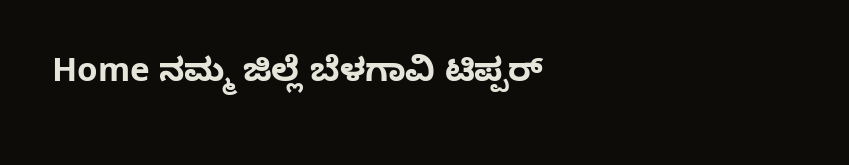Home ನಮ್ಮ ಜಿಲ್ಲೆ ಬೆಳಗಾವಿ ಟಿಪ್ಪರ್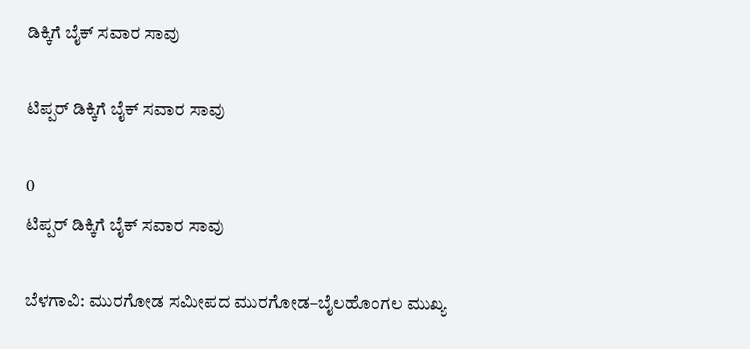ಡಿಕ್ಕಿಗೆ ಬೈಕ್ ಸವಾರ ಸಾವು

ಟಿಪ್ಪರ್ ಡಿಕ್ಕಿಗೆ ಬೈಕ್ ಸವಾರ ಸಾವು

0
ಟಿಪ್ಪರ್ ಡಿಕ್ಕಿಗೆ ಬೈಕ್ ಸವಾರ ಸಾವು

ಬೆಳಗಾವಿ: ಮುರಗೋಡ ಸಮೀಪದ ಮುರಗೋಡ–ಬೈಲಹೊಂಗಲ ಮುಖ್ಯ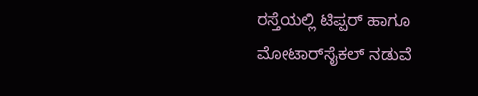ರಸ್ತೆಯಲ್ಲಿ ಟಿಪ್ಪರ್ ಹಾಗೂ ಮೋಟಾರ್‌ಸೈಕಲ್ ನಡುವೆ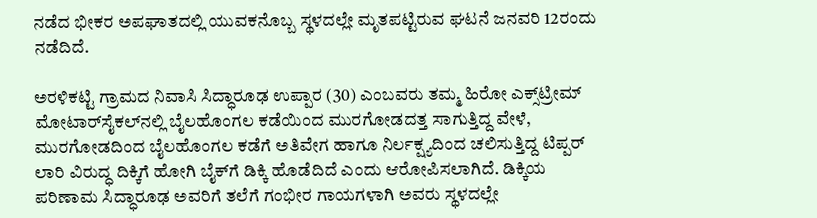ನಡೆದ ಭೀಕರ ಅಪಘಾತದಲ್ಲಿ ಯುವಕನೊಬ್ಬ ಸ್ಥಳದಲ್ಲೇ ಮೃತಪಟ್ಟಿರುವ ಘಟನೆ ಜನವರಿ 12ರಂದು ನಡೆದಿದೆ.

ಅರಳಿಕಟ್ಟಿ ಗ್ರಾಮದ ನಿವಾಸಿ ಸಿದ್ಧಾರೂಢ ಉಪ್ಪಾರ (30) ಎಂಬವರು ತಮ್ಮ ಹಿರೋ ಎಕ್ಸ್‌ಟ್ರೀಮ್ ಮೋಟಾರ್‌ಸೈಕಲ್‌ನಲ್ಲಿ ಬೈಲಹೊಂಗಲ ಕಡೆಯಿಂದ ಮುರಗೋಡದತ್ತ ಸಾಗುತ್ತಿದ್ದ ವೇಳೆ, ಮುರಗೋಡದಿಂದ ಬೈಲಹೊಂಗಲ ಕಡೆಗೆ ಅತಿವೇಗ ಹಾಗೂ ನಿರ್ಲಕ್ಷ್ಯದಿಂದ ಚಲಿಸುತ್ತಿದ್ದ ಟಿಪ್ಪರ್ ಲಾರಿ ವಿರುದ್ಧ ದಿಕ್ಕಿಗೆ ಹೋಗಿ ಬೈಕ್‌ಗೆ ಡಿಕ್ಕಿ ಹೊಡೆದಿದೆ ಎಂದು ಆರೋಪಿಸಲಾಗಿದೆ. ಡಿಕ್ಕಿಯ ಪರಿಣಾಮ ಸಿದ್ಧಾರೂಢ ಅವರಿಗೆ ತಲೆಗೆ ಗಂಭೀರ ಗಾಯಗಳಾಗಿ ಅವರು ಸ್ಥಳದಲ್ಲೇ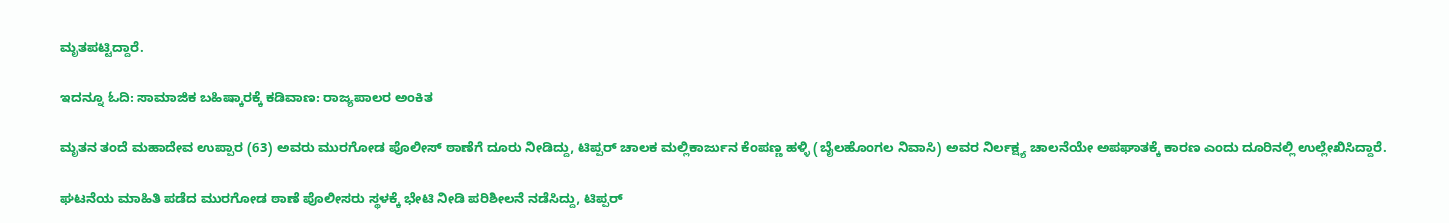ಮೃತಪಟ್ಟಿದ್ದಾರೆ.

ಇದನ್ನೂ ಓದಿ: ಸಾಮಾಜಿಕ ಬಹಿಷ್ಕಾರಕ್ಕೆ ಕಡಿವಾಣ: ರಾಜ್ಯಪಾಲರ ಅಂಕಿತ

ಮೃತನ ತಂದೆ ಮಹಾದೇವ ಉಪ್ಪಾರ (63) ಅವರು ಮುರಗೋಡ ಪೊಲೀಸ್ ಠಾಣೆಗೆ ದೂರು ನೀಡಿದ್ದು, ಟಿಪ್ಪರ್ ಚಾಲಕ ಮಲ್ಲಿಕಾರ್ಜುನ ಕೆಂಪಣ್ಣ ಹಳ್ಳಿ (ಬೈಲಹೊಂಗಲ ನಿವಾಸಿ) ಅವರ ನಿರ್ಲಕ್ಷ್ಯ ಚಾಲನೆಯೇ ಅಪಘಾತಕ್ಕೆ ಕಾರಣ ಎಂದು ದೂರಿನಲ್ಲಿ ಉಲ್ಲೇಖಿಸಿದ್ದಾರೆ.

ಘಟನೆಯ ಮಾಹಿತಿ ಪಡೆದ ಮುರಗೋಡ ಠಾಣೆ ಪೊಲೀಸರು ಸ್ಥಳಕ್ಕೆ ಭೇಟಿ ನೀಡಿ ಪರಿಶೀಲನೆ ನಡೆಸಿದ್ದು, ಟಿಪ್ಪರ್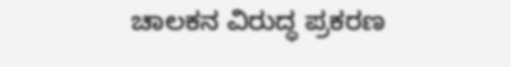ಚಾಲಕನ ವಿರುದ್ಧ ಪ್ರಕರಣ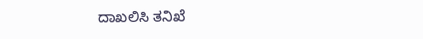ದಾಖಲಿಸಿ ತನಿಖೆ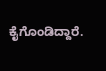ಕೈಗೊಂಡಿದ್ದಾರೆ.